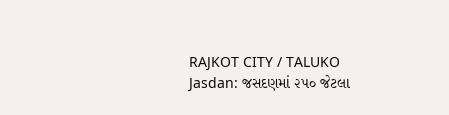RAJKOT CITY / TALUKO
Jasdan: જસદણમાં ૨૫૦ જેટલા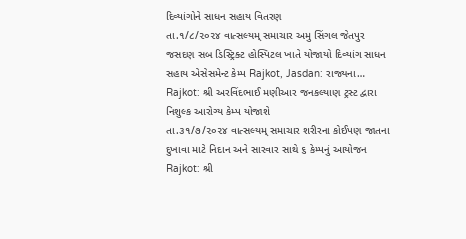દિવ્યાંગોને સાધન સહાય વિતરણ
તા.૧/૮/૨૦૨૪ વાત્સલ્યમ્ સમાચાર અમુ સિંગલ જેતપુર જસદણ સબ ડિસ્ટ્રિક્ટ હોસ્પિટલ ખાતે યોજાયો દિવ્યાંગ સાધન સહાય એસેસમેન્ટ કેમ્પ Rajkot, Jasdan: રાજ્યના…
Rajkot: શ્રી અરવિંદભાઈ મણીઆર જનકલ્યાણ ટ્રસ્ટ દ્વારા નિશુલ્ક આરોગ્ય કેમ્પ યોજાશે
તા.૩૧/૭/૨૦૨૪ વાત્સલ્યમ્ સમાચાર શરીરના કોઈપણ જાતના દુખાવા માટે નિદાન અને સારવાર સાથે ૬ કેમ્પનું આયોજન Rajkot: શ્રી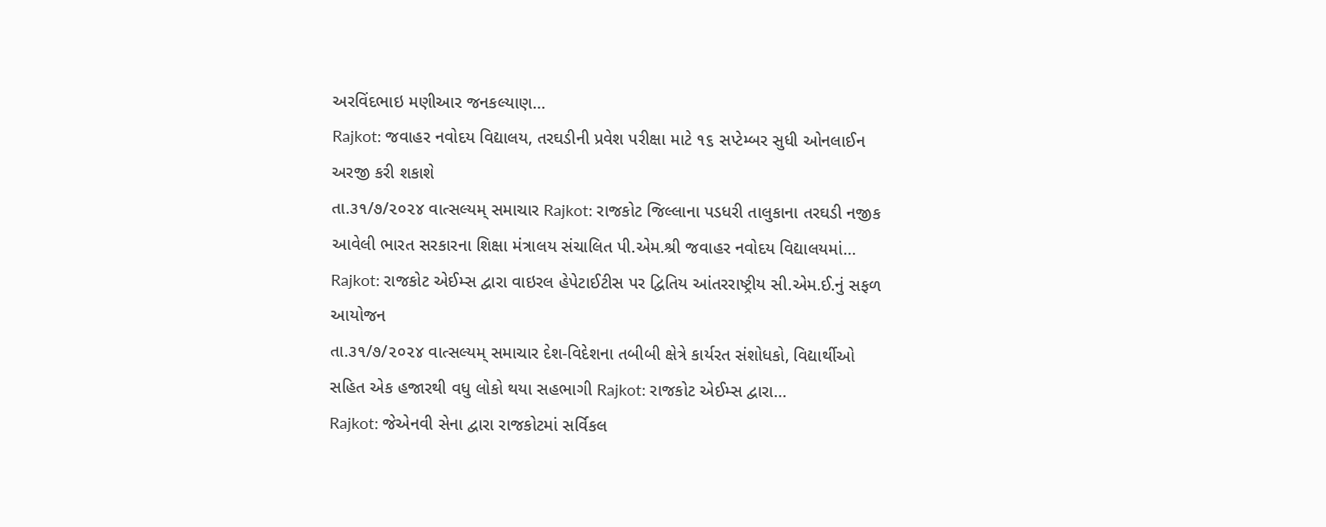અરવિંદભાઇ મણીઆર જનકલ્યાણ…
Rajkot: જવાહર નવોદય વિદ્યાલય, તરઘડીની પ્રવેશ પરીક્ષા માટે ૧૬ સપ્ટેમ્બર સુધી ઓનલાઈન અરજી કરી શકાશે
તા.૩૧/૭/૨૦૨૪ વાત્સલ્યમ્ સમાચાર Rajkot: રાજકોટ જિલ્લાના પડધરી તાલુકાના તરઘડી નજીક આવેલી ભારત સરકારના શિક્ષા મંત્રાલય સંચાલિત પી.એમ.શ્રી જવાહર નવોદય વિદ્યાલયમાં…
Rajkot: રાજકોટ એઈમ્સ દ્વારા વાઇરલ હેપેટાઈટીસ પર દ્વિતિય આંતરરાષ્ટ્રીય સી.એમ.ઈ.નું સફળ આયોજન
તા.૩૧/૭/૨૦૨૪ વાત્સલ્યમ્ સમાચાર દેશ-વિદેશના તબીબી ક્ષેત્રે કાર્યરત સંશોધકો, વિદ્યાર્થીઓ સહિત એક હજારથી વધુ લોકો થયા સહભાગી Rajkot: રાજકોટ એઈમ્સ દ્વારા…
Rajkot: જેએનવી સેના દ્વારા રાજકોટમાં સર્વિકલ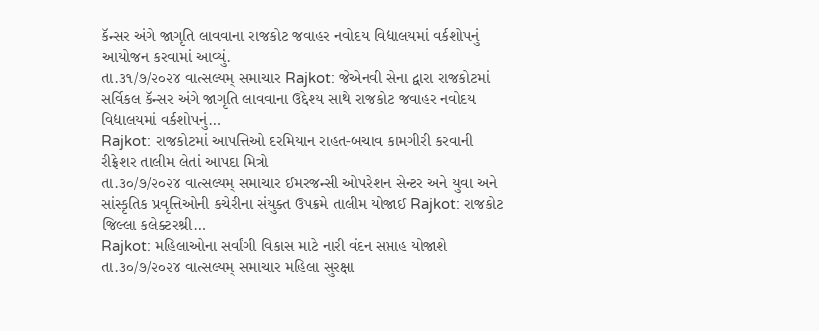કૅન્સર અંગે જાગૃતિ લાવવાના રાજકોટ જવાહર નવોદય વિદ્યાલયમાં વર્કશોપનું આયોજન કરવામાં આવ્યું.
તા.૩૧/૭/૨૦૨૪ વાત્સલ્યમ્ સમાચાર Rajkot: જેએનવી સેના દ્વારા રાજકોટમાં સર્વિકલ કૅન્સર અંગે જાગૃતિ લાવવાના ઉદ્દેશ્ય સાથે રાજકોટ જવાહર નવોદય વિદ્યાલયમાં વર્કશોપનું…
Rajkot: રાજકોટમાં આપત્તિઓ દરમિયાન રાહત-બચાવ કામગીરી કરવાની રીફ્રેશર તાલીમ લેતાં આપદા મિત્રો
તા.૩૦/૭/૨૦૨૪ વાત્સલ્યમ્ સમાચાર ઈમરજન્સી ઓપરેશન સેન્ટર અને યુવા અને સાંસ્કૃતિક પ્રવૃત્તિઓની કચેરીના સંયુક્ત ઉપક્રમે તાલીમ યોજાઈ Rajkot: રાજકોટ જિલ્લા કલેક્ટરશ્રી…
Rajkot: મહિલાઓના સર્વાંગી વિકાસ માટે નારી વંદન સપ્તાહ યોજાશે
તા.૩૦/૭/૨૦૨૪ વાત્સલ્યમ્ સમાચાર મહિલા સુરક્ષા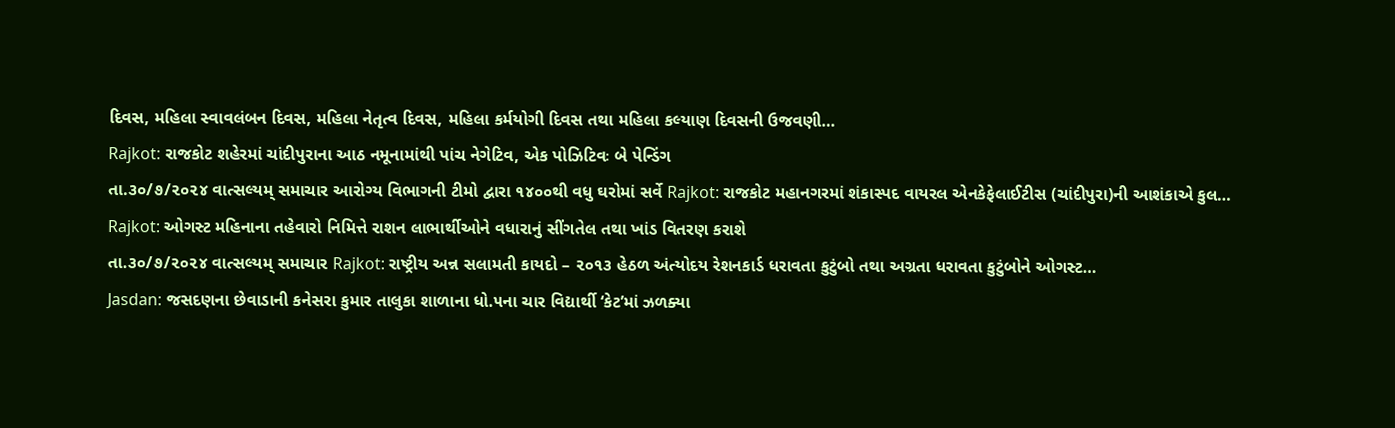દિવસ, મહિલા સ્વાવલંબન દિવસ, મહિલા નેતૃત્વ દિવસ, મહિલા કર્મયોગી દિવસ તથા મહિલા કલ્યાણ દિવસની ઉજવણી…
Rajkot: રાજકોટ શહેરમાં ચાંદીપુરાના આઠ નમૂનામાંથી પાંચ નેગેટિવ, એક પોઝિટિવઃ બે પેન્ડિંગ
તા.૩૦/૭/૨૦૨૪ વાત્સલ્યમ્ સમાચાર આરોગ્ય વિભાગની ટીમો દ્વારા ૧૪૦૦થી વધુ ઘરોમાં સર્વે Rajkot: રાજકોટ મહાનગરમાં શંકાસ્પદ વાયરલ એનકેફેલાઈટીસ (ચાંદીપુરા)ની આશંકાએ કુલ…
Rajkot: ઓગસ્ટ મહિનાના તહેવારો નિમિત્તે રાશન લાભાર્થીઓને વધારાનું સીંગતેલ તથા ખાંડ વિતરણ કરાશે
તા.૩૦/૭/૨૦૨૪ વાત્સલ્યમ્ સમાચાર Rajkot: રાષ્ટ્રીય અન્ન સલામતી કાયદો – ૨૦૧૩ હેઠળ અંત્યોદય રેશનકાર્ડ ધરાવતા કુટુંબો તથા અગ્રતા ધરાવતા કુટુંબોને ઓગસ્ટ…
Jasdan: જસદણના છેવાડાની કનેસરા કુમાર તાલુકા શાળાના ધો.૫ના ચાર વિદ્યાર્થી ‘કેટ’માં ઝળક્યા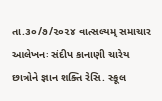તા.૩૦/૭/૨૦૨૪ વાત્સલ્યમ્ સમાચાર આલેખનઃ સંદીપ કાનાણી ચારેય છાત્રોને જ્ઞાન શક્તિ રેસિ. સ્કૂલ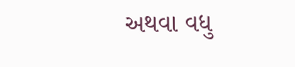અથવા વધુ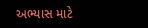અભ્યાસ માટે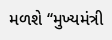મળશે ‘‘મુખ્યમંત્રી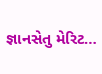જ્ઞાનસેતુ મેરિટ…